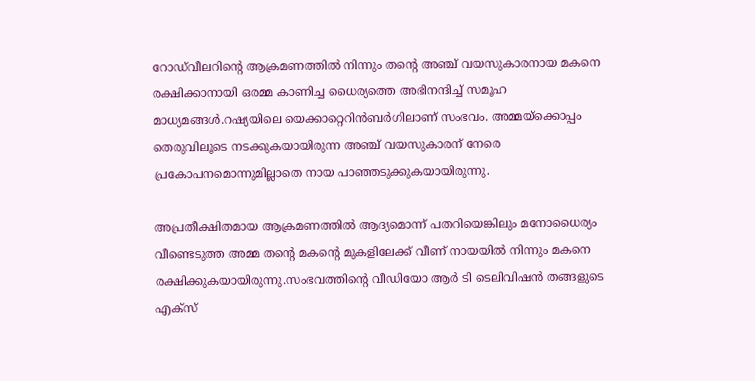റോഡ്‍വീലറിന്‍റെ ആക്രമണത്തില്‍ നിന്നും തന്‍റെ അഞ്ച് വയസുകാരനായ മകനെ രക്ഷിക്കാനായി ഒരമ്മ കാണിച്ച ധൈര്യത്തെ അഭിനന്ദിച്ച്‌ സമൂഹ മാധ്യമങ്ങള്‍.റഷ്യയിലെ യെക്കാറ്റെറിൻബർഗിലാണ് സംഭവം. അമ്മയ്ക്കൊപ്പം തെരുവിലൂടെ നടക്കുകയായിരുന്ന അഞ്ച് വയസുകാരന് നേരെ പ്രകോപനമൊന്നുമില്ലാതെ നായ പാഞ്ഞടുക്കുകയായിരുന്നു.

അപ്രതീക്ഷിതമായ ആക്രമണത്തില്‍ ആദ്യമൊന്ന് പതറിയെങ്കിലും മനോധൈര്യം വീണ്ടെടുത്ത അമ്മ തന്‍റെ മകന്‍റെ മുകളിലേക്ക് വീണ് നായയില്‍ നിന്നും മകനെ രക്ഷിക്കുകയായിരുന്നു.സംഭവത്തിന്‍റെ വീഡിയോ ആര്‍ ടി ടെലിവിഷന്‍ തങ്ങളുടെ എക്സ്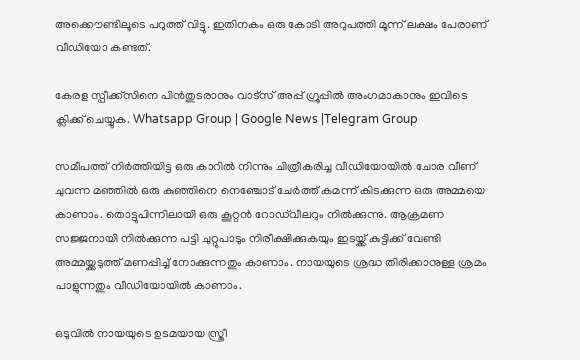അക്കൌണ്ടിലൂടെ പറുത്ത് വിട്ടു. ഇതിനകം ഒരു കോടി അറുപത്തി മൂന്ന് ലക്ഷം പേരാണ് വീഡിയോ കണ്ടത്.

കേരള സ്പീക്ക്സിനെ പിൻതുടരാനും വാട്സ് അപ്പ് ഗ്രൂപ്പിൽ അംഗമാകാനും ഇവിടെ ക്ലിക്ക് ചെയ്യുക. Whatsapp Group | Google News |Telegram Group

സമീപത്ത് നിര്‍ത്തിയിട്ട ഒരു കാറില്‍ നിന്നും ചിത്രീകരിച്ച വീഡിയോയില്‍ ചോര വീണ് ചുവന്ന മഞ്ഞില്‍ ഒരു കുഞ്ഞിനെ നെഞ്ചോട് ചേര്‍ത്ത് കമന്ന് കിടക്കുന്ന ഒരു അമ്മയെ കാണാം. തൊട്ടുപിന്നിലായി ഒരു കൂറ്റന്‍ റോഡ്‍വീലറും നില്‍ക്കുന്നു. ആക്രമണ സജ്ജനായി നില്‍ക്കുന്ന പട്ടി ചുറ്റുപാടും നിരീക്ഷിക്കുകയും ഇടയ്ക്ക് കുട്ടിക്ക് വേണ്ടി അമ്മയ്ക്കടുത്ത് മണപ്പിച്ച്‌ നോക്കുന്നതും കാണാം. നായയുടെ ശ്രദ്ധ തിരിക്കാനുള്ള ശ്രമം പാളുന്നതും വീഡിയോയില്‍ കാണാം.

ഒടുവില്‍ നായയുടെ ഉടമയായ സ്ത്രീ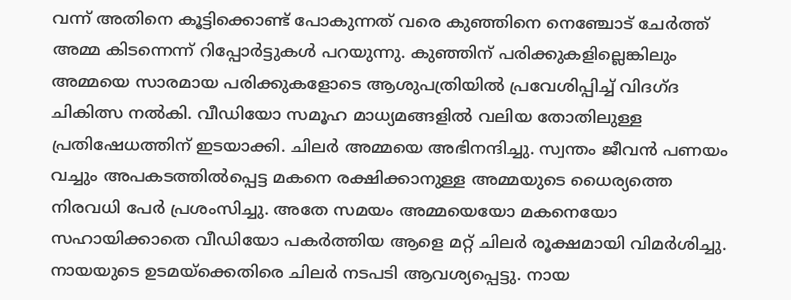വന്ന് അതിനെ കൂട്ടിക്കൊണ്ട് പോകുന്നത് വരെ കുഞ്ഞിനെ നെഞ്ചോട് ചേര്‍ത്ത് അമ്മ കിടന്നെന്ന് റിപ്പോര്‍ട്ടുകള്‍ പറയുന്നു. കുഞ്ഞിന് പരിക്കുകളില്ലെങ്കിലും അമ്മയെ സാരമായ പരിക്കുകളോടെ ആശുപത്രിയില്‍ പ്രവേശിപ്പിച്ച്‌ വിദഗ്ദ ചികിത്സ നല്‍കി. വീഡിയോ സമൂഹ മാധ്യമങ്ങളില്‍ വലിയ തോതിലുള്ള പ്രതിഷേധത്തിന് ഇടയാക്കി. ചിലര്‍ അമ്മയെ അഭിനന്ദിച്ചു. സ്വന്തം ജീവന്‍ പണയം വച്ചും അപകടത്തില്‍പ്പെട്ട മകനെ രക്ഷിക്കാനുള്ള അമ്മയുടെ ധൈര്യത്തെ നിരവധി പേര്‍ പ്രശംസിച്ചു. അതേ സമയം അമ്മയെയോ മകനെയോ സഹായിക്കാതെ വീഡിയോ പകർത്തിയ ആളെ മറ്റ് ചിലര്‍ രൂക്ഷമായി വിമര്‍ശിച്ചു. നായയുടെ ഉടമയ്ക്കെതിരെ ചിലര്‍ നടപടി ആവശ്യപ്പെട്ടു. നായ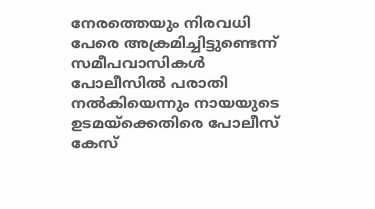നേരത്തെയും നിരവധി പേരെ അക്രമിച്ചിട്ടുണ്ടെന്ന് സമീപവാസികള്‍ പോലീസില്‍ പരാതി നല്‍കിയെന്നും നായയുടെ ഉടമയ്ക്കെതിരെ പോലീസ് കേസ്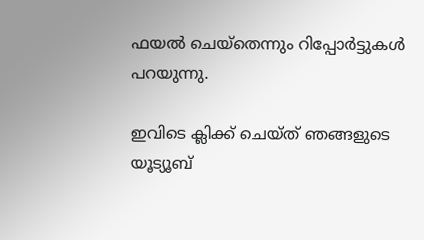ഫയല്‍ ചെയ്തെന്നും റിപ്പോര്‍ട്ടുകള്‍ പറയുന്നു.

ഇവിടെ ക്ലിക്ക് ചെയ്ത് ഞങ്ങളുടെ യൂട്യൂബ്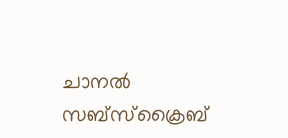ചാനൽ സബ്സ്ക്രൈബ്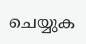ചെയ്യുക